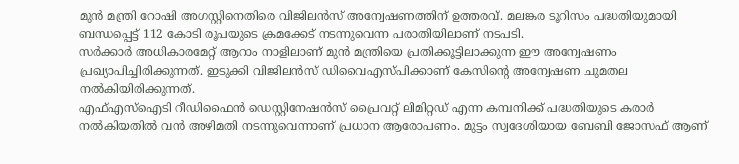മുൻ മന്ത്രി റോഷി അഗസ്റ്റിനെതിരെ വിജിലൻസ് അന്വേഷണത്തിന് ഉത്തരവ്. മലങ്കര ടൂറിസം പദ്ധതിയുമായി ബന്ധപ്പെട്ട് 112 കോടി രൂപയുടെ ക്രമക്കേട് നടന്നുവെന്ന പരാതിയിലാണ് നടപടി.
സർക്കാർ അധികാരമേറ്റ് ആറാം നാളിലാണ് മുൻ മന്ത്രിയെ പ്രതിക്കൂട്ടിലാക്കുന്ന ഈ അന്വേഷണം പ്രഖ്യാപിച്ചിരിക്കുന്നത്. ഇടുക്കി വിജിലൻസ് ഡിവൈഎസ്പിക്കാണ് കേസിന്റെ അന്വേഷണ ചുമതല നൽകിയിരിക്കുന്നത്.
എഫ്എസ്ഐടി റീഡിഫൈൻ ഡെസ്റ്റിനേഷൻസ് പ്രൈവറ്റ് ലിമിറ്റഡ് എന്ന കമ്പനിക്ക് പദ്ധതിയുടെ കരാർ നൽകിയതിൽ വൻ അഴിമതി നടന്നുവെന്നാണ് പ്രധാന ആരോപണം. മുട്ടം സ്വദേശിയായ ബേബി ജോസഫ് ആണ്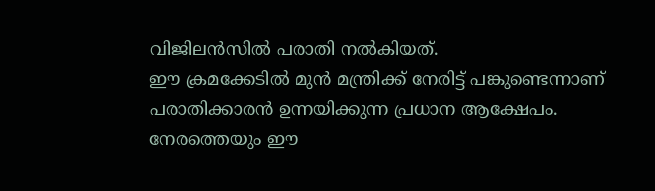വിജിലൻസിൽ പരാതി നൽകിയത്.
ഈ ക്രമക്കേടിൽ മുൻ മന്ത്രിക്ക് നേരിട്ട് പങ്കുണ്ടെന്നാണ് പരാതിക്കാരൻ ഉന്നയിക്കുന്ന പ്രധാന ആക്ഷേപം. നേരത്തെയും ഈ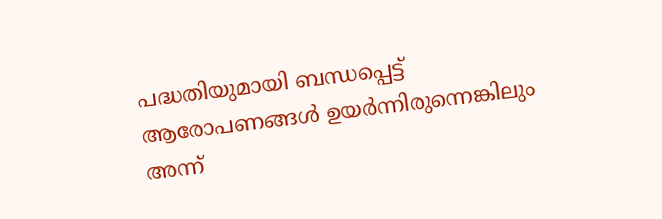പദ്ധതിയുമായി ബന്ധപ്പെട്ട് ആരോപണങ്ങൾ ഉയർന്നിരുന്നെങ്കിലും അന്ന്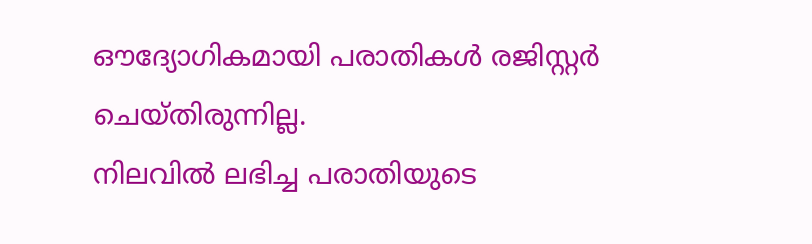ഔദ്യോഗികമായി പരാതികൾ രജിസ്റ്റർ ചെയ്തിരുന്നില്ല.
നിലവിൽ ലഭിച്ച പരാതിയുടെ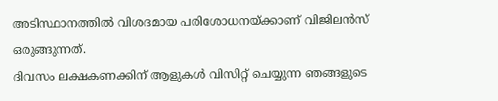അടിസ്ഥാനത്തിൽ വിശദമായ പരിശോധനയ്ക്കാണ് വിജിലൻസ് ഒരുങ്ങുന്നത്.
ദിവസം ലക്ഷകണക്കിന് ആളുകൾ വിസിറ്റ് ചെയ്യുന്ന ഞങ്ങളുടെ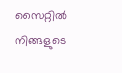സൈറ്റിൽ നിങ്ങളുടെ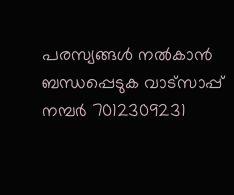പരസ്യങ്ങൾ നൽകാൻ ബന്ധപ്പെടുക വാട്സാപ്പ് നമ്പർ 7012309231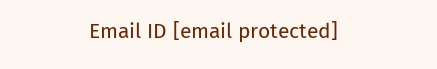Email ID [email protected]